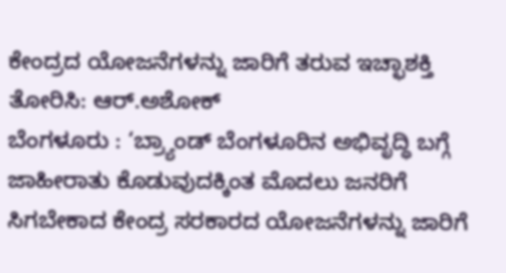ಕೇಂದ್ರದ ಯೋಜನೆಗಳನ್ನು ಜಾರಿಗೆ ತರುವ ಇಚ್ಛಾಶಕ್ತಿ ತೋರಿಸಿ: ಆರ್.ಅಶೋಕ್
ಬೆಂಗಳೂರು : ‘ಬ್ರ್ಯಾಂಡ್ ಬೆಂಗಳೂರಿನ ಅಭಿವೃದ್ಧಿ ಬಗ್ಗೆ ಜಾಹೀರಾತು ಕೊಡುವುದಕ್ಕಿಂತ ಮೊದಲು ಜನರಿಗೆ ಸಿಗಬೇಕಾದ ಕೇಂದ್ರ ಸರಕಾರದ ಯೋಜನೆಗಳನ್ನು ಜಾರಿಗೆ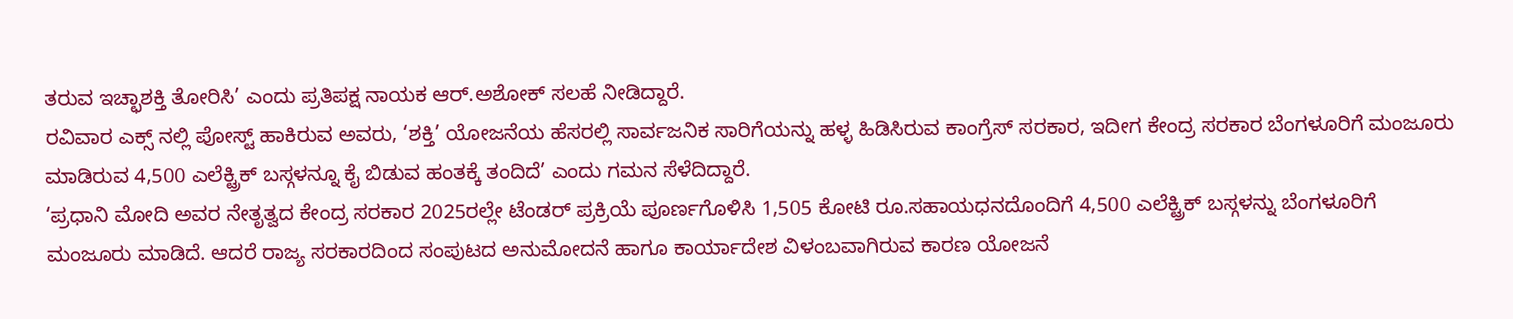ತರುವ ಇಚ್ಛಾಶಕ್ತಿ ತೋರಿಸಿ’ ಎಂದು ಪ್ರತಿಪಕ್ಷ ನಾಯಕ ಆರ್.ಅಶೋಕ್ ಸಲಹೆ ನೀಡಿದ್ದಾರೆ.
ರವಿವಾರ ಎಕ್ಸ್ ನಲ್ಲಿ ಪೋಸ್ಟ್ ಹಾಕಿರುವ ಅವರು, ‘ಶಕ್ತಿ’ ಯೋಜನೆಯ ಹೆಸರಲ್ಲಿ ಸಾರ್ವಜನಿಕ ಸಾರಿಗೆಯನ್ನು ಹಳ್ಳ ಹಿಡಿಸಿರುವ ಕಾಂಗ್ರೆಸ್ ಸರಕಾರ, ಇದೀಗ ಕೇಂದ್ರ ಸರಕಾರ ಬೆಂಗಳೂರಿಗೆ ಮಂಜೂರು ಮಾಡಿರುವ 4,500 ಎಲೆಕ್ಟ್ರಿಕ್ ಬಸ್ಗಳನ್ನೂ ಕೈ ಬಿಡುವ ಹಂತಕ್ಕೆ ತಂದಿದೆ’ ಎಂದು ಗಮನ ಸೆಳೆದಿದ್ದಾರೆ.
‘ಪ್ರಧಾನಿ ಮೋದಿ ಅವರ ನೇತೃತ್ವದ ಕೇಂದ್ರ ಸರಕಾರ 2025ರಲ್ಲೇ ಟೆಂಡರ್ ಪ್ರಕ್ರಿಯೆ ಪೂರ್ಣಗೊಳಿಸಿ 1,505 ಕೋಟಿ ರೂ.ಸಹಾಯಧನದೊಂದಿಗೆ 4,500 ಎಲೆಕ್ಟ್ರಿಕ್ ಬಸ್ಗಳನ್ನು ಬೆಂಗಳೂರಿಗೆ ಮಂಜೂರು ಮಾಡಿದೆ. ಆದರೆ ರಾಜ್ಯ ಸರಕಾರದಿಂದ ಸಂಪುಟದ ಅನುಮೋದನೆ ಹಾಗೂ ಕಾರ್ಯಾದೇಶ ವಿಳಂಬವಾಗಿರುವ ಕಾರಣ ಯೋಜನೆ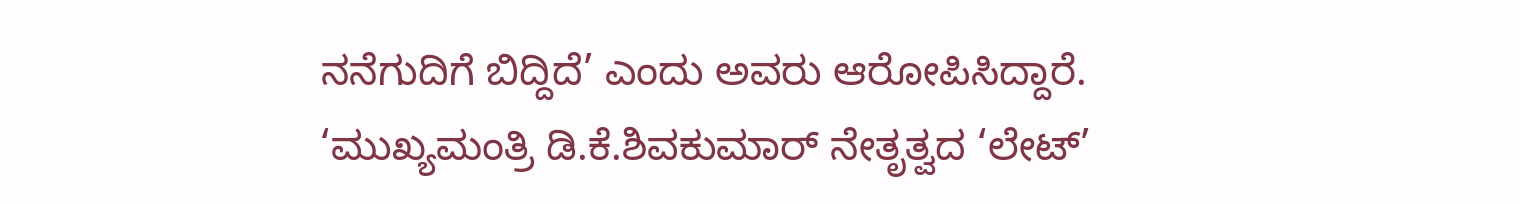ನನೆಗುದಿಗೆ ಬಿದ್ದಿದೆ’ ಎಂದು ಅವರು ಆರೋಪಿಸಿದ್ದಾರೆ.
‘ಮುಖ್ಯಮಂತ್ರಿ ಡಿ.ಕೆ.ಶಿವಕುಮಾರ್ ನೇತೃತ್ವದ ‘ಲೇಟ್’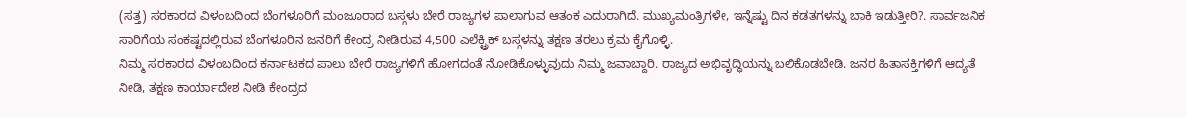(ಸತ್ತ) ಸರಕಾರದ ವಿಳಂಬದಿಂದ ಬೆಂಗಳೂರಿಗೆ ಮಂಜೂರಾದ ಬಸ್ಗಳು ಬೇರೆ ರಾಜ್ಯಗಳ ಪಾಲಾಗುವ ಆತಂಕ ಎದುರಾಗಿದೆ. ಮುಖ್ಯಮಂತ್ರಿಗಳೇ, ಇನ್ನೆಷ್ಟು ದಿನ ಕಡತಗಳನ್ನು ಬಾಕಿ ಇಡುತ್ತೀರಿ?. ಸಾರ್ವಜನಿಕ ಸಾರಿಗೆಯ ಸಂಕಷ್ಟದಲ್ಲಿರುವ ಬೆಂಗಳೂರಿನ ಜನರಿಗೆ ಕೇಂದ್ರ ನೀಡಿರುವ 4,500 ಎಲೆಕ್ಟ್ರಿಕ್ ಬಸ್ಗಳನ್ನು ತಕ್ಷಣ ತರಲು ಕ್ರಮ ಕೈಗೊಳ್ಳಿ.
ನಿಮ್ಮ ಸರಕಾರದ ವಿಳಂಬದಿಂದ ಕರ್ನಾಟಕದ ಪಾಲು ಬೇರೆ ರಾಜ್ಯಗಳಿಗೆ ಹೋಗದಂತೆ ನೋಡಿಕೊಳ್ಳುವುದು ನಿಮ್ಮ ಜವಾಬ್ದಾರಿ. ರಾಜ್ಯದ ಅಭಿವೃದ್ಧಿಯನ್ನು ಬಲಿಕೊಡಬೇಡಿ. ಜನರ ಹಿತಾಸಕ್ತಿಗಳಿಗೆ ಆದ್ಯತೆ ನೀಡಿ, ತಕ್ಷಣ ಕಾರ್ಯಾದೇಶ ನೀಡಿ ಕೇಂದ್ರದ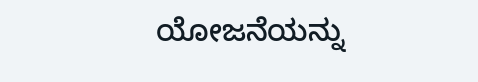ಯೋಜನೆಯನ್ನು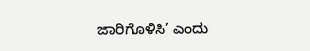ಜಾರಿಗೊಳಿಸಿ’ ಎಂದು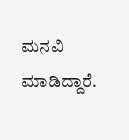ಮನವಿ ಮಾಡಿದ್ದಾರೆ.